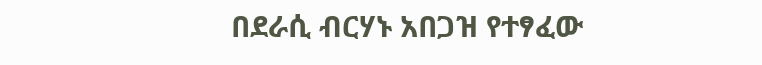በደራሲ ብርሃኑ አበጋዝ የተፃፈው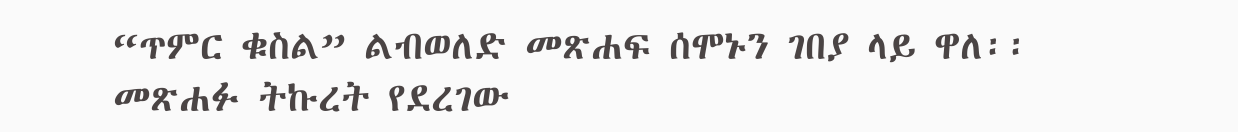“ጥምር ቁስል” ልብወለድ መጽሐፍ ሰሞኑን ገበያ ላይ ዋለ፡፡ መጽሐፉ ትኩረት የደረገው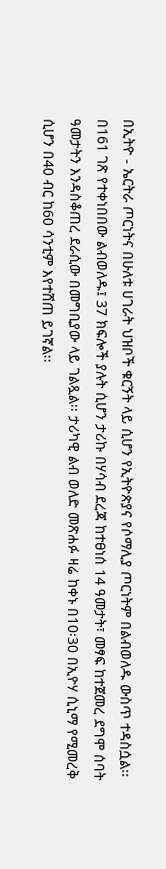በኢትዮ - ኤርትራ ጦርነትና በሁለቱ ሀገራት ህዝቦች ቁርኝት ላይ ሲሆን የኢትዮጵያና የሶማሊያ ጦርነትም በልብወለዱ ውስጥ ተዳስሷል፡፡ በ161 ገጽ የተቀነበበው ልብወለዱ፤ 37 ክፍሎች ያሉት ሲሆን ታሪኩ በሃሳብ ደረጃ ከተፀነሰ 14 ዓመታት፣ መፃፍ ከተጀመረ ደግሞ ሰባት ዓመታትን እንዳስቆጠረ ደራሲው በመግቢያው ላይ ገልጿል፡፡ ታሪካዊ ልብ ወለድ መጽሐፉ ዛሬ ከቀኑ በ10፡30 በኢዮሃ ሲኒማ የሚመረቅ ሲሆን በ40 ብር ከ60 ሳንቲም እየተሸጠ ይገኛል፡፡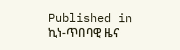Published in
ኪነ-ጥበባዊ ዜና